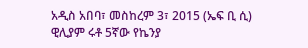አዲስ አበባ፣ መስከረም 3፣ 2015 (ኤፍ ቢ ሲ) ዊሊያም ሩቶ 5ኛው የኬንያ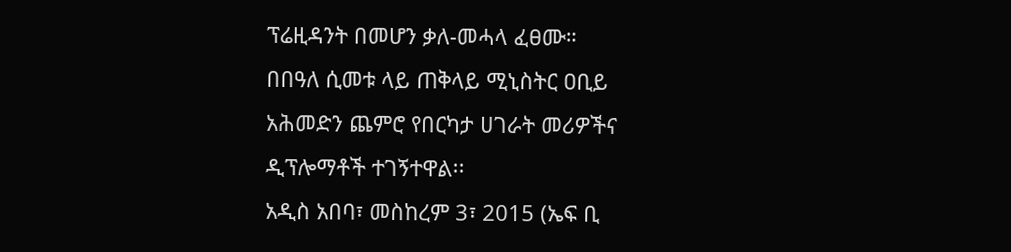ፕሬዚዳንት በመሆን ቃለ-መሓላ ፈፀሙ።
በበዓለ ሲመቱ ላይ ጠቅላይ ሚኒስትር ዐቢይ አሕመድን ጨምሮ የበርካታ ሀገራት መሪዎችና ዲፕሎማቶች ተገኝተዋል፡፡
አዲስ አበባ፣ መስከረም 3፣ 2015 (ኤፍ ቢ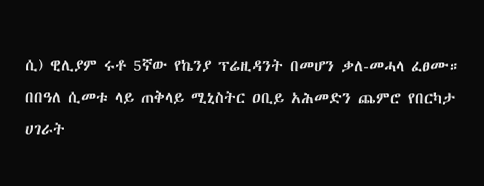ሲ) ዊሊያም ሩቶ 5ኛው የኬንያ ፕሬዚዳንት በመሆን ቃለ-መሓላ ፈፀሙ።
በበዓለ ሲመቱ ላይ ጠቅላይ ሚኒስትር ዐቢይ አሕመድን ጨምሮ የበርካታ ሀገራት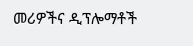መሪዎችና ዲፕሎማቶች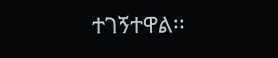ተገኝተዋል፡፡